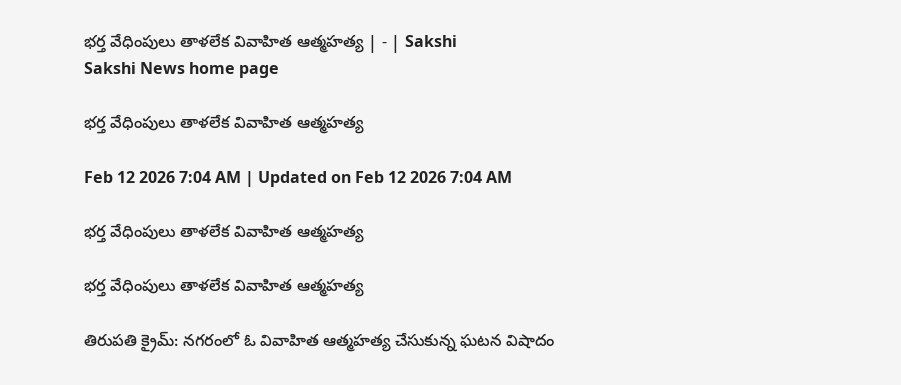భర్త వేధింపులు తాళలేక వివాహిత ఆత్మహత్య | - | Sakshi
Sakshi News home page

భర్త వేధింపులు తాళలేక వివాహిత ఆత్మహత్య

Feb 12 2026 7:04 AM | Updated on Feb 12 2026 7:04 AM

భర్త వేధింపులు తాళలేక వివాహిత ఆత్మహత్య

భర్త వేధింపులు తాళలేక వివాహిత ఆత్మహత్య

తిరుపతి క్రైమ్‌: నగరంలో ఓ వివాహిత ఆత్మహత్య చేసుకున్న ఘటన విషాదం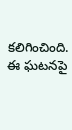కలిగించింది. ఈ ఘటనపై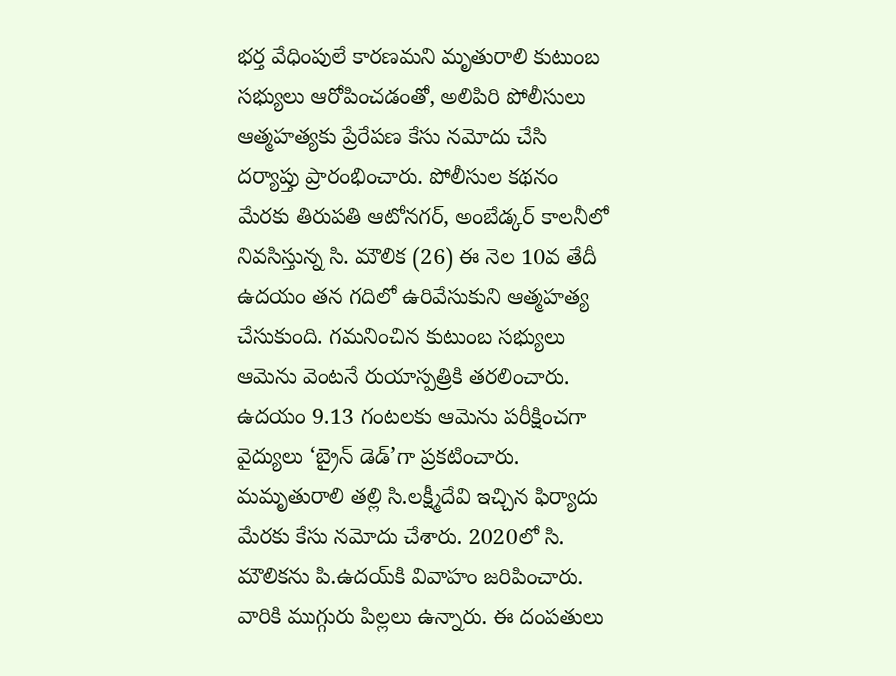భర్త వేధింపులే కారణమని మృతురాలి కుటుంబ సభ్యులు ఆరోపించడంతో, అలిపిరి పోలీసులు ఆత్మహత్యకు ప్రేరేపణ కేసు నమోదు చేసి దర్యాప్తు ప్రారంభించారు. పోలీసుల కథనం మేరకు తిరుపతి ఆటోనగర్‌, అంబేడ్కర్‌ కాలనీలో నివసిస్తున్న సి. మౌలిక (26) ఈ నెల 10వ తేదీ ఉదయం తన గదిలో ఉరివేసుకుని ఆత్మహత్య చేసుకుంది. గమనించిన కుటుంబ సభ్యులు ఆమెను వెంటనే రుయాస్పత్రికి తరలించారు. ఉదయం 9.13 గంటలకు ఆమెను పరీక్షించగా వైద్యులు ‘బ్రైన్‌ డెడ్‌’గా ప్రకటించారు. మమృతురాలి తల్లి సి.లక్ష్మీదేవి ఇచ్చిన ఫిర్యాదు మేరకు కేసు నమోదు చేశారు. 2020లో సి. మౌలికను పి.ఉదయ్‌కి వివాహం జరిపించారు. వారికి ముగ్గురు పిల్లలు ఉన్నారు. ఈ దంపతులు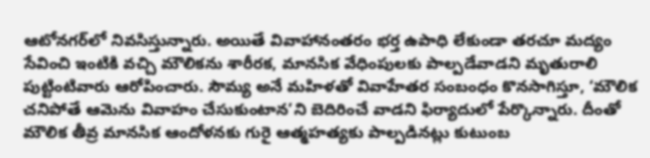ఆటోనగర్‌లో నివసిస్తున్నారు. అయితే వివాహానంతరం భర్త ఉపాధి లేకుండా తరచూ మద్యం సేవించి ఇంటికి వచ్చి మౌలికను శారీరక, మానసిక వేధింపులకు పాల్పడేవాడని మృతురాలి పుట్టింటివారు ఆరోపించారు. సౌమ్య అనే మహిళతో వివాహేతర సంబంధం కొనసాగిస్తూ, ‘మౌలిక చనిపోతే ఆమెను వివాహం చేసుకుంటాన’ని బెదిరించే వాడని ఫిర్యాదులో పేర్కొన్నారు. దీంతో మౌలిక తీవ్ర మానసిక ఆందోళనకు గురై ఆత్మహత్యకు పాల్పడినట్లు కుటుంబ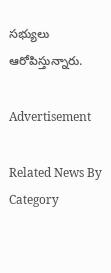సభ్యులు ఆరోపిస్తున్నారు.

Advertisement

Related News By Category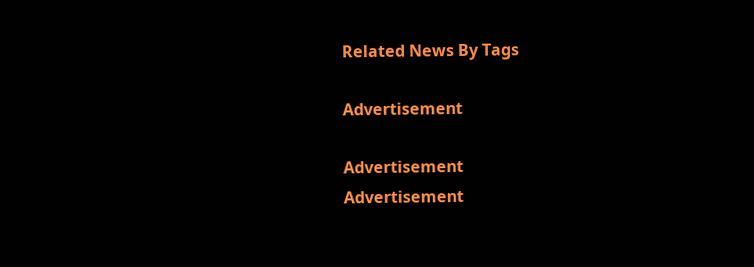Related News By Tags

Advertisement

Advertisement
Advertisement